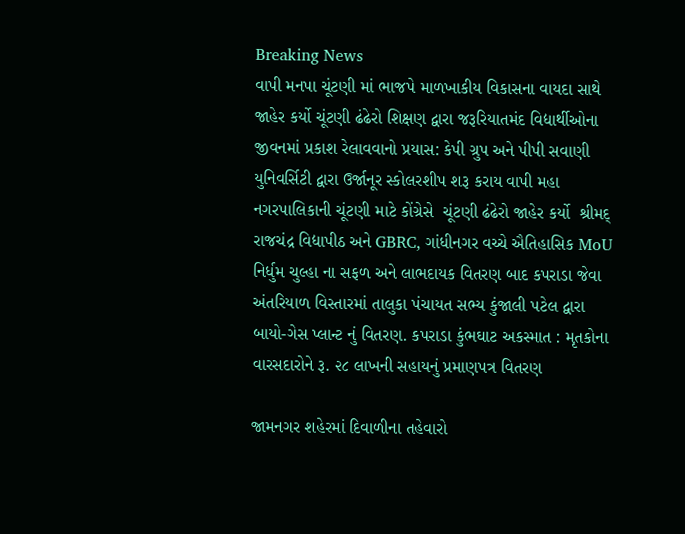Breaking News
વાપી મનપા ચૂંટણી માં ભાજપે માળખાકીય વિકાસના વાયદા સાથે જાહેર કર્યો ચૂંટણી ઢંઢેરો શિક્ષણ દ્વારા જરૂરિયાતમંદ વિદ્યાર્થીઓના જીવનમાં પ્રકાશ રેલાવવાનો પ્રયાસ: કેપી ગ્રુપ અને પીપી સવાણી યુનિવર્સિટી દ્વારા ઉર્જાનૂર સ્કોલરશીપ શરૂ કરાય વાપી મહા નગરપાલિકાની ચૂંટણી માટે કોંગ્રેસે  ચૂંટણી ઢંઢેરો જાહેર કર્યો  શ્રીમદ્ રાજચંદ્ર વિદ્યાપીઠ અને GBRC, ગાંધીનગર વચ્ચે ઐતિહાસિક MoU નિર્ધુમ ચુલ્હા ના સફળ અને લાભદાયક વિતરણ બાદ કપરાડા જેવા અંતરિયાળ વિસ્તારમાં તાલુકા પંચાયત સભ્ય કુંજાલી પટેલ દ્વારા બાયો-ગેસ પ્લાન્ટ નું વિતરણ. કપરાડા કુંભઘાટ અકસ્માત : મૃતકોના વારસદારોને રૂ. ૨૮ લાખની સહાયનું પ્રમાણપત્ર વિતરણ

જામનગર શહેરમાં દિવાળીના તહેવારો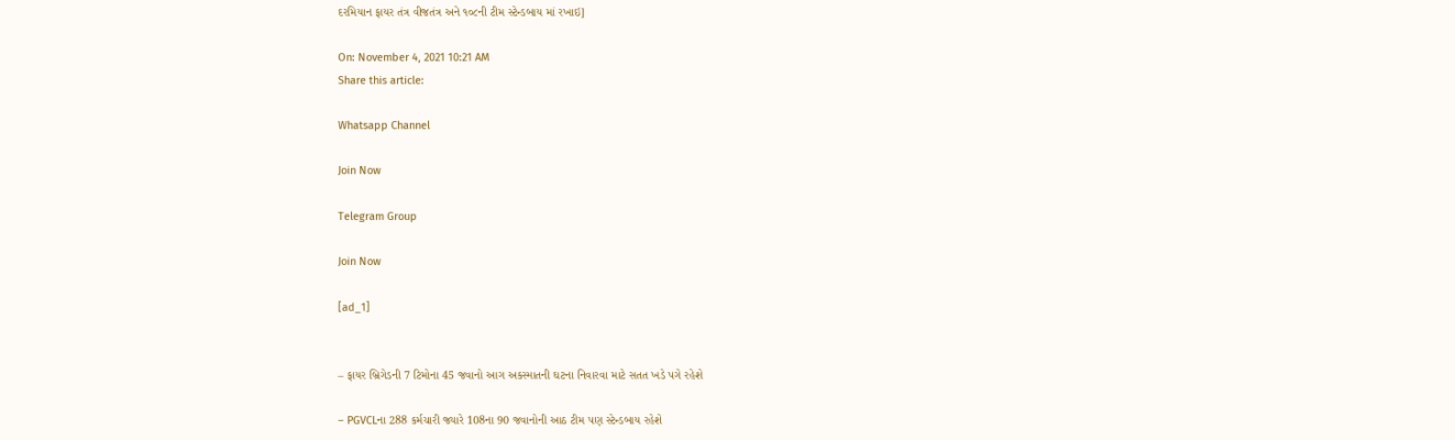દરમિયાન ફાયર તંત્ર વીજતંત્ર અને ૧૦૮ની ટીમ સ્ટેન્ડબાય માં રખાઇ]

On: November 4, 2021 10:21 AM
Share this article:

Whatsapp Channel

Join Now

Telegram Group

Join Now

[ad_1]


– ફાયર બ્રિગેડની 7 ટિમોના 45 જવાનો આગ અકસ્માતની ઘટના નિવારવા માટે સતત ખડે પગે રહેશે

– PGVCLના 288 કર્મચારી જ્યારે 108ના 90 જવાનોની આઠ ટીમ પણ સ્ટેન્ડબાય રહેશે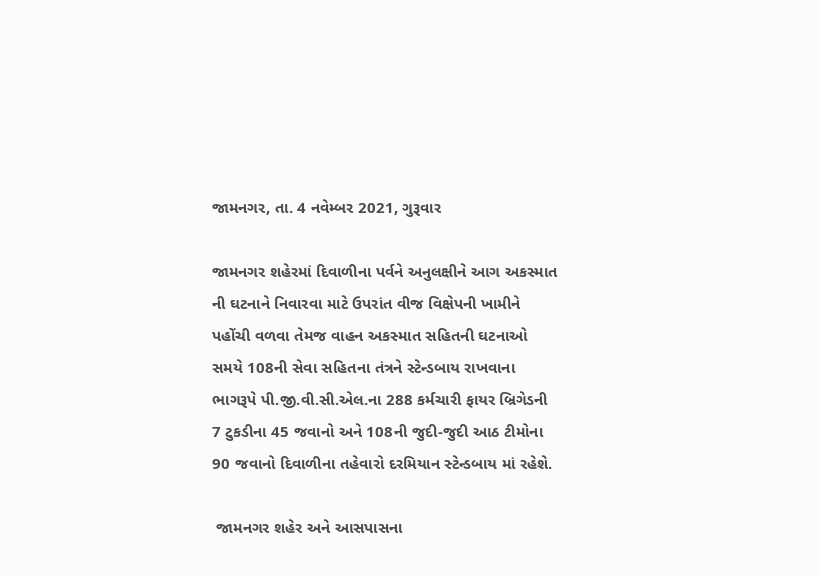જામનગર, તા. 4 નવેમ્બર 2021, ગુરૂવાર

જામનગર શહેરમાં દિવાળીના પર્વને અનુલક્ષીને આગ અકસ્માત ની ઘટનાને નિવારવા માટે ઉપરાંત વીજ વિક્ષેપની ખામીને પહોંચી વળવા તેમજ વાહન અકસ્માત સહિતની ઘટનાઓ સમયે 108ની સેવા સહિતના તંત્રને સ્ટેન્ડબાય રાખવાના ભાગરૂપે પી.જી.વી.સી.એલ.ના 288 કર્મચારી ફાયર બ્રિગેડની 7 ટુકડીના 45 જવાનો અને 108ની જુદી-જુદી આઠ ટીમોના 90 જવાનો દિવાળીના તહેવારો દરમિયાન સ્ટેન્ડબાય માં રહેશે.

 જામનગર શહેર અને આસપાસના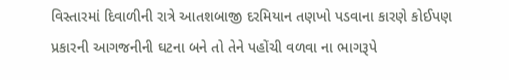વિસ્તારમાં દિવાળીની રાત્રે આતશબાજી દરમિયાન તણખો પડવાના કારણે કોઈપણ પ્રકારની આગજનીની ઘટના બને તો તેને પહોંચી વળવા ના ભાગરૂપે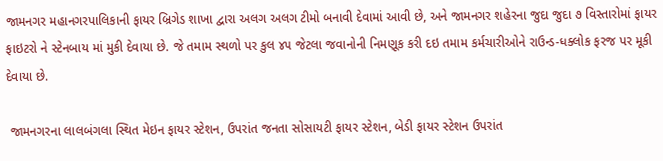જામનગર મહાનગરપાલિકાની ફાયર બ્રિગેડ શાખા દ્વારા અલગ અલગ ટીમો બનાવી દેવામાં આવી છે, અને જામનગર શહેરના જુદા જુદા ૭ વિસ્તારોમાં ફાયર ફાઇટરો ને સ્ટેનબાય માં મુકી દેવાયા છે. જે તમામ સ્થળો પર કુલ ૪૫ જેટલા જવાનોની નિમણૂક કરી દઇ તમામ કર્મચારીઓને રાઉન્ડ-ધક્લોક ફરજ પર મૂકી દેવાયા છે.

 જામનગરના લાલબંગલા સ્થિત મેઇન ફાયર સ્ટેશન, ઉપરાંત જનતા સોસાયટી ફાયર સ્ટેશન, બેડી ફાયર સ્ટેશન ઉપરાંત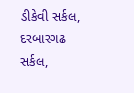ડીકેવી સર્કલ, દરબારગઢ સર્કલ,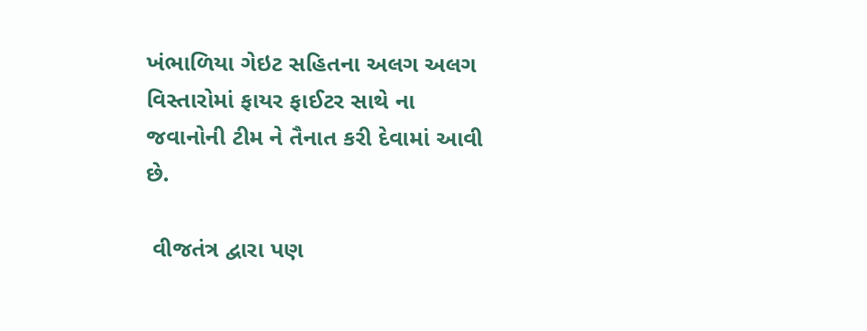ખંભાળિયા ગેઇટ સહિતના અલગ અલગ વિસ્તારોમાં ફાયર ફાઈટર સાથે ના જવાનોની ટીમ ને તૈનાત કરી દેવામાં આવી છે.

 વીજતંત્ર દ્વારા પણ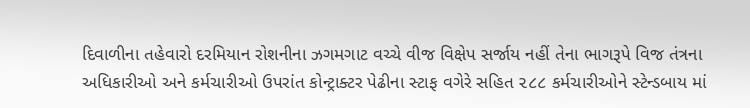દિવાળીના તહેવારો દરમિયાન રોશનીના ઝગમગાટ વચ્ચે વીજ વિક્ષેપ સર્જાય નહીં તેના ભાગરૂપે વિજ તંત્રના અધિકારીઓ અને કર્મચારીઓ ઉપરાંત કોન્ટ્રાક્ટર પેઢીના સ્ટાફ વગેરે સહિત ૨૮૮ કર્મચારીઓને સ્ટેન્ડબાય માં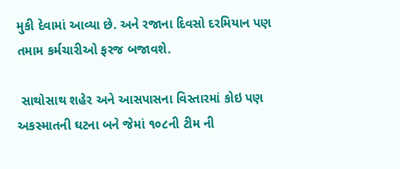મુકી દેવામાં આવ્યા છે. અને રજાના દિવસો દરમિયાન પણ તમામ કર્મચારીઓ ફરજ બજાવશે.

 સાથોસાથ શહેર અને આસપાસના વિસ્તારમાં કોઇ પણ અકસ્માતની ઘટના બને જેમાં ૧૦૮ની ટીમ ની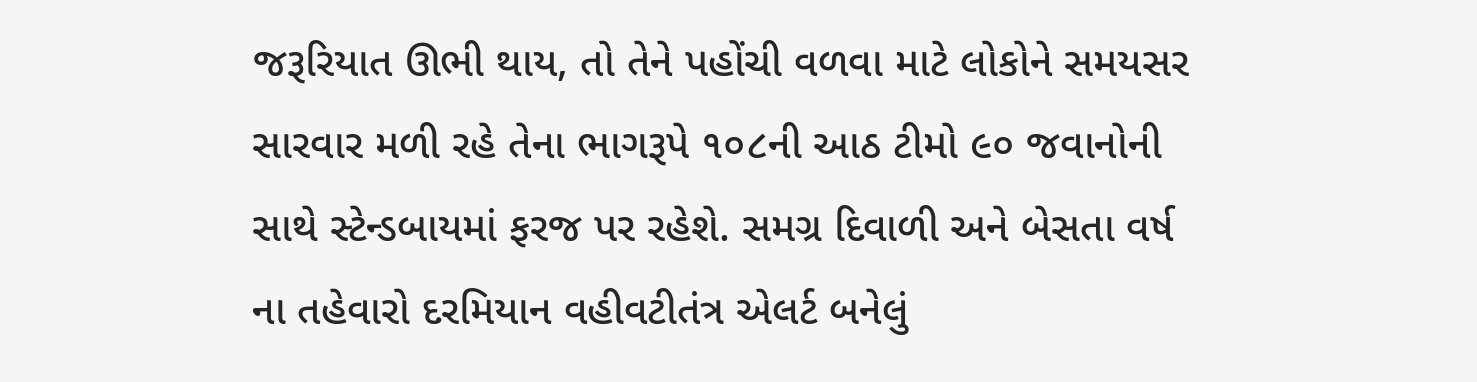જરૂરિયાત ઊભી થાય, તો તેને પહોંચી વળવા માટે લોકોને સમયસર સારવાર મળી રહે તેના ભાગરૂપે ૧૦૮ની આઠ ટીમો ૯૦ જવાનોની સાથે સ્ટેન્ડબાયમાં ફરજ પર રહેશે. સમગ્ર દિવાળી અને બેસતા વર્ષ ના તહેવારો દરમિયાન વહીવટીતંત્ર એલર્ટ બનેલું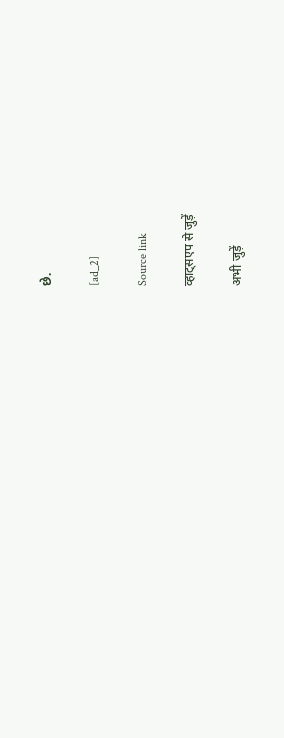છે.

[ad_2]

Source link

व्हाट्सएप से जुड़ें

अभी जुड़ें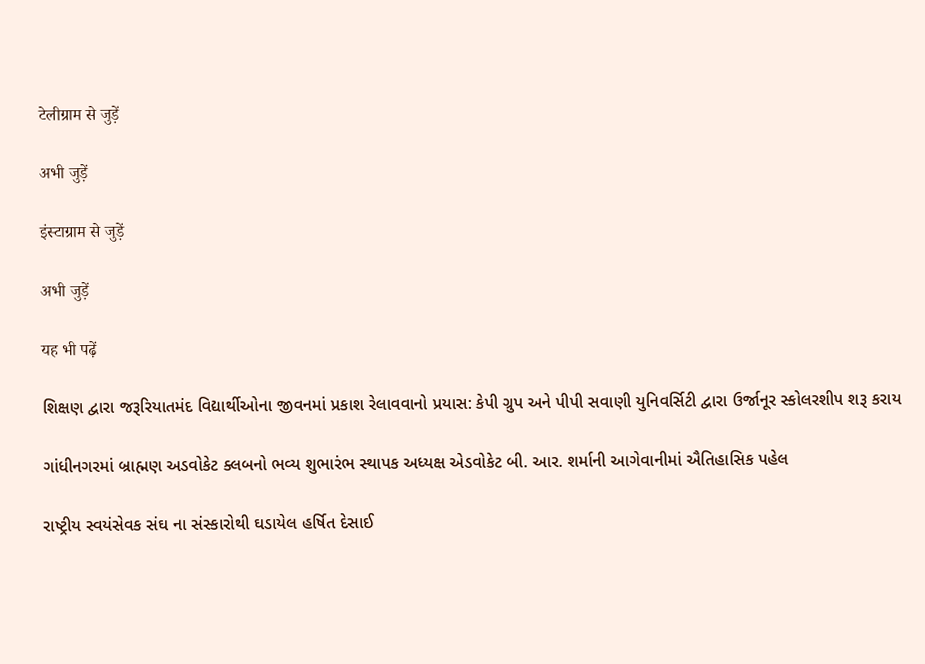टेलीग्राम से जुड़ें

अभी जुड़ें

इंस्टाग्राम से जुड़ें

अभी जुड़ें

यह भी पढ़ें

શિક્ષણ દ્વારા જરૂરિયાતમંદ વિદ્યાર્થીઓના જીવનમાં પ્રકાશ રેલાવવાનો પ્રયાસ: કેપી ગ્રુપ અને પીપી સવાણી યુનિવર્સિટી દ્વારા ઉર્જાનૂર સ્કોલરશીપ શરૂ કરાય

ગાંધીનગરમાં બ્રાહ્મણ અડવોકેટ ક્લબનો ભવ્ય શુભારંભ સ્થાપક અધ્યક્ષ એડવોકેટ બી. આર. શર્માની આગેવાનીમાં ઐતિહાસિક પહેલ

રાષ્ટ્રીય સ્વયંસેવક સંઘ ના સંસ્કારોથી ઘડાયેલ હર્ષિત દેસાઈ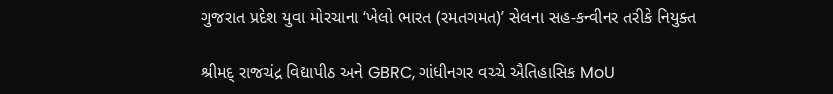ગુજરાત પ્રદેશ યુવા મોરચાના ‘ખેલો ભારત (રમતગમત)’ સેલના સહ-કન્વીનર તરીકે નિયુક્ત

શ્રીમદ્ રાજચંદ્ર વિદ્યાપીઠ અને GBRC, ગાંધીનગર વચ્ચે ઐતિહાસિક MoU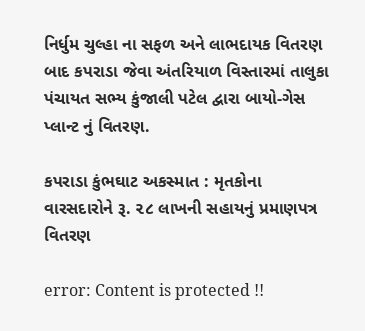નિર્ધુમ ચુલ્હા ના સફળ અને લાભદાયક વિતરણ બાદ કપરાડા જેવા અંતરિયાળ વિસ્તારમાં તાલુકા પંચાયત સભ્ય કુંજાલી પટેલ દ્વારા બાયો-ગેસ પ્લાન્ટ નું વિતરણ.

કપરાડા કુંભઘાટ અકસ્માત : મૃતકોના વારસદારોને રૂ. ૨૮ લાખની સહાયનું પ્રમાણપત્ર વિતરણ

error: Content is protected !!